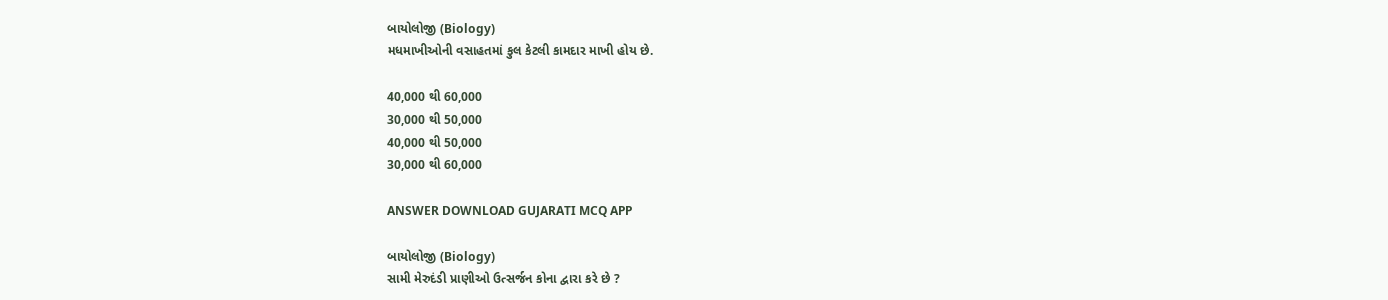બાયોલોજી (Biology)
મધમાખીઓની વસાહતમાં કુલ કેટલી કામદાર માખી હોય છે.

40,000 થી 60,000
30,000 થી 50,000
40,000 થી 50,000
30,000 થી 60,000

ANSWER DOWNLOAD GUJARATI MCQ APP

બાયોલોજી (Biology)
સામી મેરુદંડી પ્રાણીઓ ઉત્સર્જન કોના દ્વારા કરે છે ?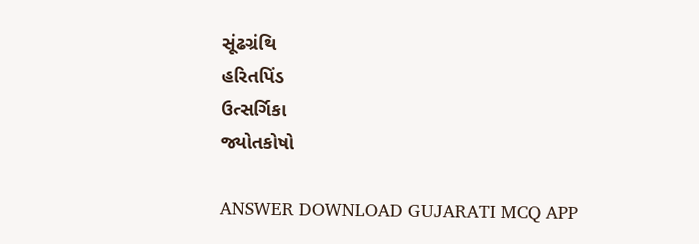સૂંઢગ્રંથિ
હરિતપિંડ
ઉત્સર્ગિકા
જ્યોતકોષો

ANSWER DOWNLOAD GUJARATI MCQ APP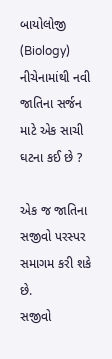બાયોલોજી (Biology)
નીચેનામાંથી નવી જાતિના સર્જન માટે એક સાચી ઘટના કઈ છે ?

એક જ જાતિના સજીવો પરસ્પર સમાગમ કરી શકે છે.
સજીવો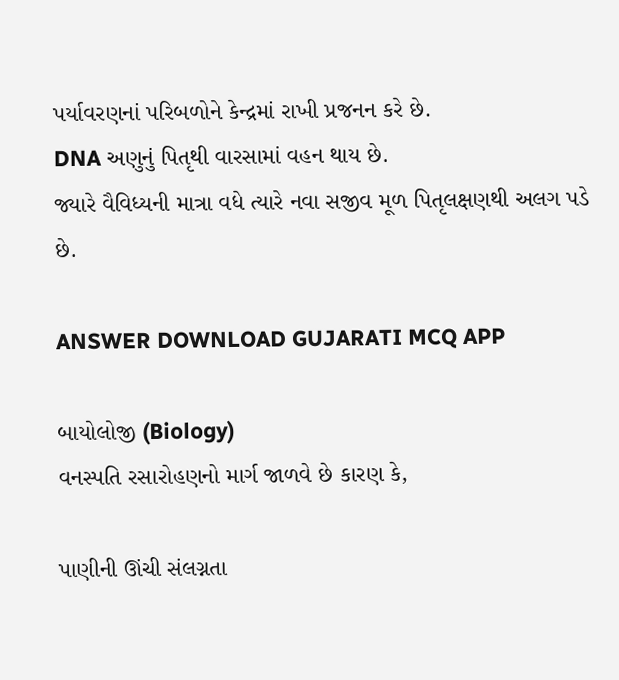પર્યાવરણનાં પરિબળોને કેન્દ્રમાં રાખી પ્રજનન કરે છે.
DNA અણુનું પિતૃથી વારસામાં વહન થાય છે.
જ્યારે વૈવિધ્યની માત્રા વધે ત્યારે નવા સજીવ મૂળ પિતૃલક્ષણથી અલગ પડે છે.

ANSWER DOWNLOAD GUJARATI MCQ APP

બાયોલોજી (Biology)
વનસ્પતિ રસારોહણનો માર્ગ જાળવે છે કારણ કે,

પાણીની ઊંચી સંલગ્નતા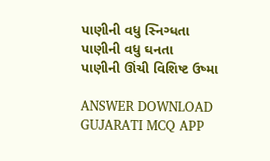પાણીની વધુ સ્નિગ્ધતા
પાણીની વધુ ઘનતા
પાણીની ઊંચી વિશિષ્ટ ઉષ્મા

ANSWER DOWNLOAD GUJARATI MCQ APP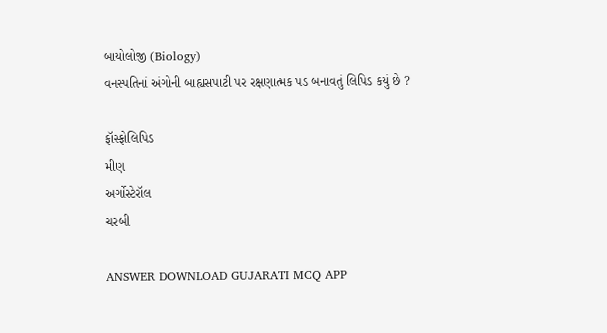બાયોલોજી (Biology)
વનસ્પતિનાં અંગોની બાહ્યસપાટી પર રક્ષણાત્મક પડ બનાવતું લિપિડ કયું છે ?

ફૉસ્ફોલિપિડ
મીણ
અર્ગોસ્ટેરૉલ
ચરબી

ANSWER DOWNLOAD GUJARATI MCQ APP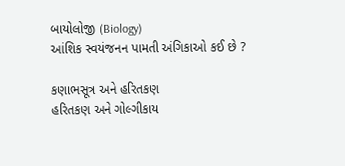બાયોલોજી (Biology)
આંશિક સ્વયંજનન પામતી અંગિકાઓ કઈ છે ?

કણાભસૂત્ર અને હરિતકણ
હરિતકણ અને ગોલ્ગીકાય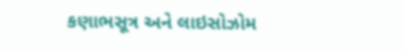કણાભસૂત્ર અને લાઇસોઝોમ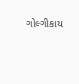ગોલ્ગીકાય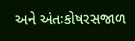અને અંતઃકોષરસજાળ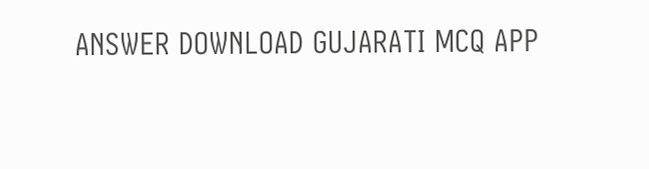ANSWER DOWNLOAD GUJARATI MCQ APP